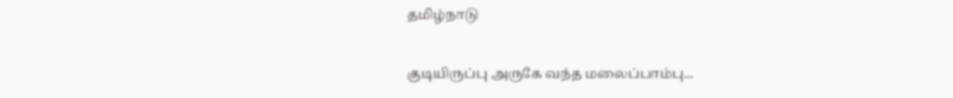தமிழ்நாடு

குடியிருப்பு அருகே வந்த மலைப்பாம்பு...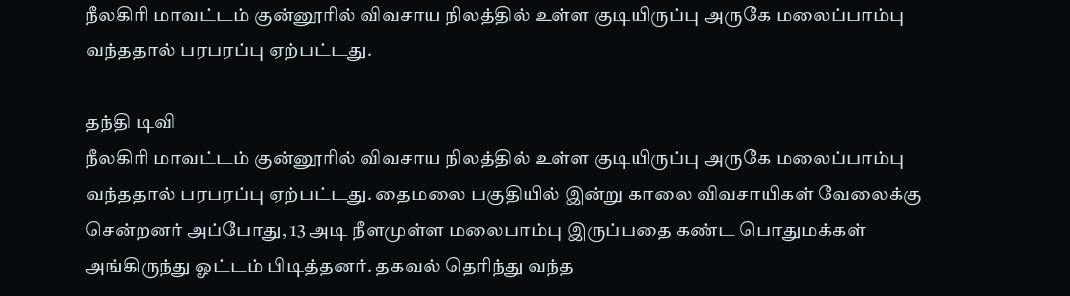நீலகிரி மாவட்டம் குன்னூரில் விவசாய நிலத்தில் உள்ள குடியிருப்பு அருகே மலைப்பாம்பு வந்ததால் பரபரப்பு ஏற்பட்டது.

தந்தி டிவி
நீலகிரி மாவட்டம் குன்னூரில் விவசாய நிலத்தில் உள்ள குடியிருப்பு அருகே மலைப்பாம்பு வந்ததால் பரபரப்பு ஏற்பட்டது. தைமலை பகுதியில் இன்று காலை விவசாயிகள் ‌வேலைக்கு சென்றனர் அப்போது, 13 அடி நீளமுள்ள மலைபாம்பு இருப்பதை கண்ட பொதுமக்கள் அங்கிருந்து ஓட்டம் பிடித்தனர். தகவல் தெரிந்து வந்த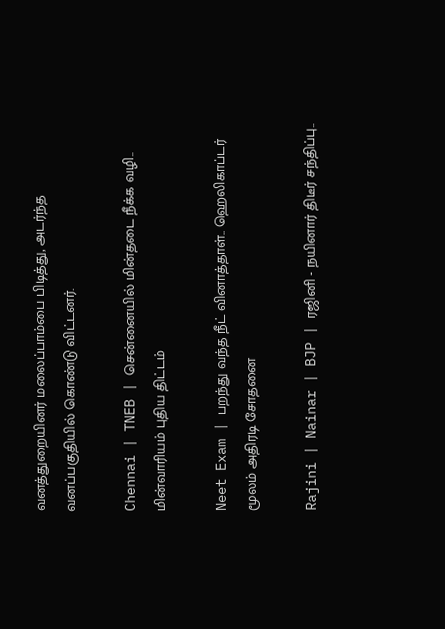வனத்துறையினர் மலைப்பாம்பை பிடித்து, அடர்ந்த வனப்பகுதியில் கொண்டு விட்டனர்.

Chennai | TNEB | சென்னையில் மின்தடை நீக்க வழி.. மின்வாரியம் புதிய திட்டம்

Neet Exam | பறந்து வந்த நீட் வினாத்தாள்.. ஹெலிகாப்டர் மூலம் அதிரடி சோதனை

Rajini | Nainar | BJP | ரஜினி - நயினார் திடீர் சந்திப்பு..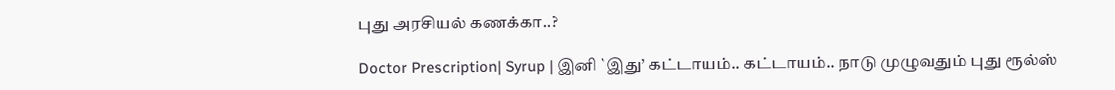புது அரசியல் கணக்கா..?

Doctor Prescription| Syrup | இனி `இது’ கட்டாயம்.. கட்டாயம்.. நாடு முழுவதும் புது ரூல்ஸ்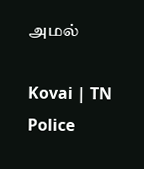அமல்

Kovai | TN Police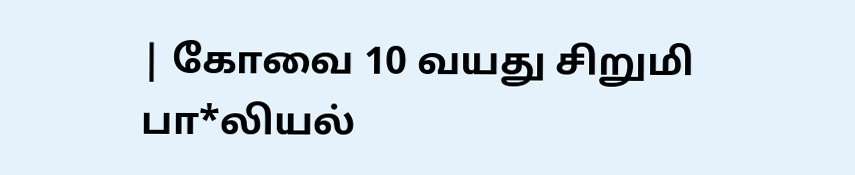| கோவை 10 வயது சிறுமி பா*லியல்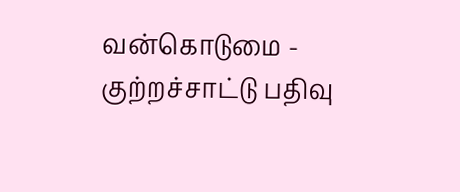வன்கொடுமை - குற்றச்சாட்டு பதிவு